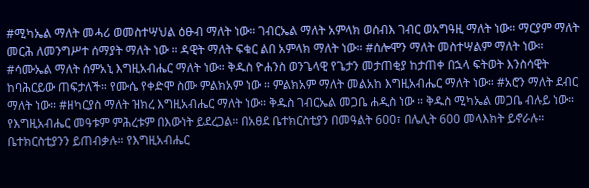#ሚካኤል ማለት መሓሪ ወመስተሣህል ዕፁብ ማለት ነው። ገብርኤል ማለት አምላክ ወሰብእ ገብር ወአግዓዚ ማለት ነው። ማርያም ማለት መርሕ ለመንግሥተ ሰማያት ማለት ነው ። ዳዊት ማለት ፍቁር ልበ አምላክ ማለት ነው። #ሰሎሞን ማለት መስተሣልም ማለት ነው። #ሳሙኤል ማለት ሰምአኒ እግዚአብሔር ማለት ነው። ቅዱስ ዮሐንስ ወንጌላዊ የጌታን መታጠቂያ ከታጠቀ በኋላ ፍትወት እንስሳዊት ከባሕርይው ጠፍታለች። የሙሴ የቀድሞ ስሙ ምልክአም ነው ። ምልክአም ማለት መልአከ እግዚአብሔር ማለት ነው። #አሮን ማለት ደብር ማለት ነው። #ዘካርያስ ማለት ዝክረ እግዚአብሔር ማለት ነው። ቅዱስ ገብርኤል መጋቤ ሐዲስ ነው ። ቅዱስ ሚካኤል መጋቤ ብሉይ ነው። የእግዚአብሔር መዓቱም ምሕረቱም በእውነት ይደረጋል። በአፀደ ቤተክርስቲያን በመዓልት 600፣ በሌሊት 600 መላእክት ይኖራሉ። ቤተክርስቲያንን ይጠብቃሉ። የእግዚአብሔር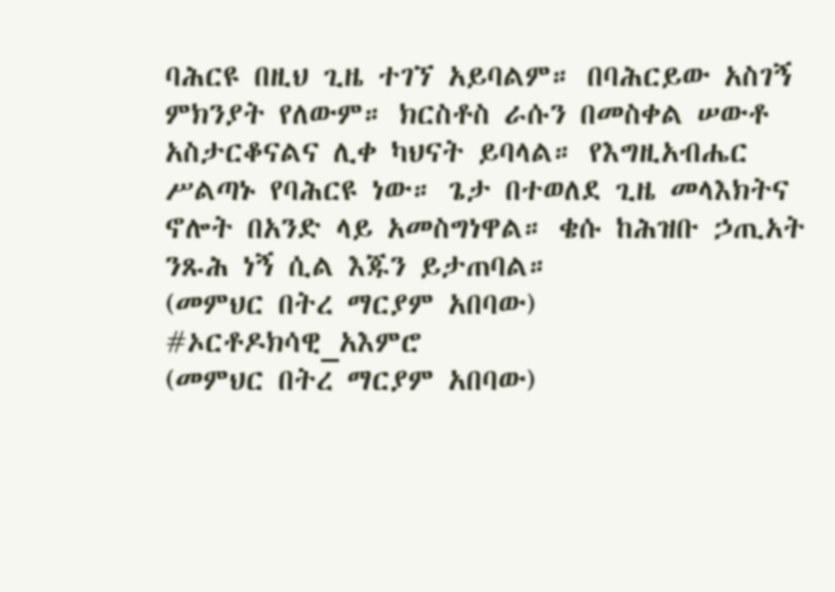ባሕርዩ በዚህ ጊዜ ተገኘ አይባልም። በባሕርይው አስገኝ ምክንያት የለውም። ክርስቶስ ራሱን በመስቀል ሠውቶ አስታርቆናልና ሊቀ ካህናት ይባላል። የእግዚአብሔር ሥልጣኑ የባሕርዩ ነው። ጌታ በተወለደ ጊዜ መላእክትና ኖሎት በአንድ ላይ አመስግነዋል። ቄሱ ከሕዝቡ ኃጢአት ንጹሕ ነኝ ሲል እጁን ይታጠባል።
(መምህር በትረ ማርያም አበባው)
#ኦርቶዶክሳዊ_አእምሮ
(መምህር በትረ ማርያም አበባው)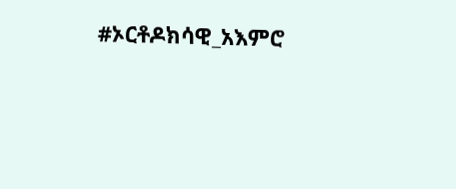#ኦርቶዶክሳዊ_አእምሮ